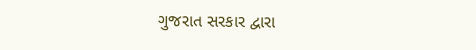ગુજરાત સરકાર દ્વારા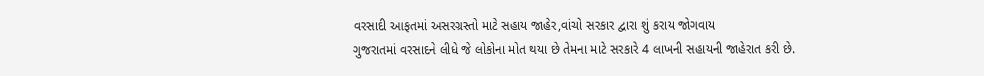વરસાદી આફતમાં અસરગ્રસ્તો માટે સહાય જાહેર,વાંચો સરકાર દ્વારા શું કરાય જોગવાય
ગુજરાતમાં વરસાદને લીધે જે લોકોના મોત થયા છે તેમના માટે સરકારે 4 લાખની સહાયની જાહેરાત કરી છે.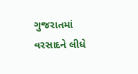ગુજરાતમાં વરસાદને લીધે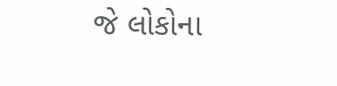જે લોકોના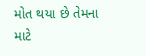મોત થયા છે તેમના માટે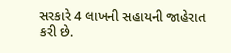સરકારે 4 લાખની સહાયની જાહેરાત કરી છે.